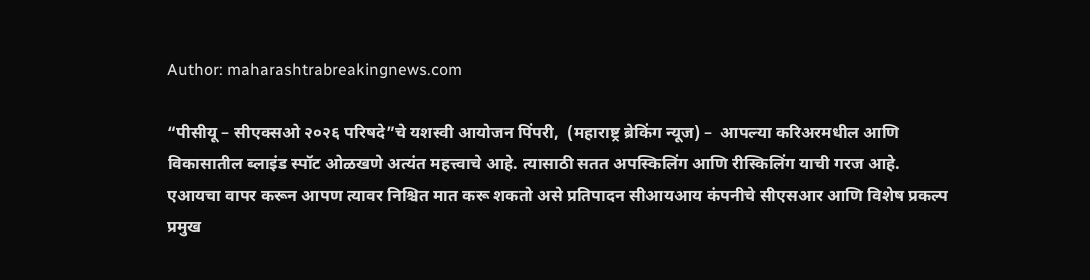Author: maharashtrabreakingnews.com

“पीसीयू – सीएक्सओ २०२६ परिषदे”चे यशस्वी आयोजन पिंपरी,  (महाराष्ट्र ब्रेकिंग न्यूज) –  आपल्या करिअरमधील आणि विकासातील ब्लाइंड स्पॉट ओळखणे अत्यंत महत्त्वाचे आहे. त्यासाठी सतत अपस्किलिंग आणि रीस्किलिंग याची गरज आहे. एआयचा वापर करून आपण त्यावर निश्चित मात करू शकतो असे प्रतिपादन सीआयआय कंपनीचे सीएसआर आणि विशेष प्रकल्प प्रमुख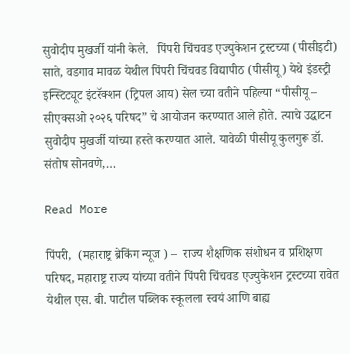सुवोदीप मुखर्जी यांनी केले.   पिंपरी चिंचवड एज्युकेशन ट्रस्टच्या (पीसीइटी) साते, वडगाव मावळ येथील पिंपरी चिंचवड विद्यापीठ (पीसीयू) येथे इंडस्ट्री इन्स्टिट्यूट इंटरॅक्शन (ट्रिपल आय) सेल च्या वतीने पहिल्या “पीसीयू – सीएक्सओ २०२६ परिषद” चे आयोजन करण्यात आले होते. त्याचे उद्घाटन सुवोदीप मुखर्जी यांच्या हस्ते करण्यात आले. यावेळी पीसीयू कुलगुरू डॉ. संतोष सोनवणे,…

Read More

पिंपरी,  (महाराष्ट्र ब्रेकिंग न्यूज ) –  राज्य शैक्षणिक संशोधन व प्रशिक्षण परिषद, महाराष्ट्र राज्य यांच्या वतीने पिंपरी चिंचवड एज्युकेशन ट्रस्टच्या रावेत येथील एस. बी. पाटील पब्लिक स्कूलला स्वयं आणि बाह्य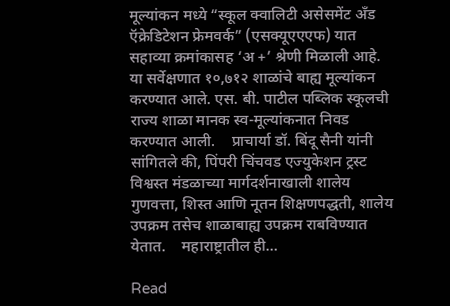मूल्यांकन मध्ये “स्कूल क्वालिटी असेसमेंट अँड ऍक्रेडिटेशन फ्रेमवर्क” (एसक्यूएएएफ) यात सहाव्या क्रमांकासह ‘अ +’ श्रेणी मिळाली आहे.      या सर्वेक्षणात १०,७१२ शाळांचे बाह्य मूल्यांकन करण्यात आले. एस. बी. पाटील पब्लिक स्कूलची राज्य शाळा मानक स्व-मूल्यांकनात निवड करण्यात आली.    प्राचार्या डॉ. बिंदू सैनी यांनी सांगितले की, पिंपरी चिंचवड एज्युकेशन ट्रस्ट विश्वस्त मंडळाच्या मार्गदर्शनाखाली शालेय गुणवत्ता, शिस्त आणि नूतन शिक्षणपद्धती, शालेय उपक्रम तसेच शाळाबाह्य उपक्रम राबविण्यात येतात.    महाराष्ट्रातील ही…

Read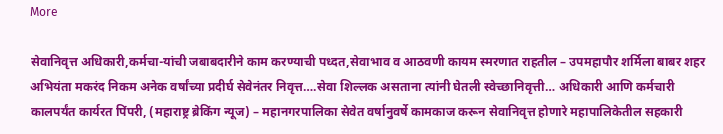More

सेवानिवृत्त अधिकारी,कर्मचा-यांची जबाबदारीने काम करण्याची पध्दत,सेवाभाव व आठवणी कायम स्मरणात राहतील – उपमहापौर शर्मिला बाबर शहर अभियंता मकरंद निकम अनेक वर्षांच्या प्रदीर्घ सेवेनंतर निवृत्त….सेवा शिल्लक असताना त्यांनी घेतली स्वेच्छानिवृत्ती… अधिकारी आणि कर्मचारी कालपर्यंत कार्यरत पिंपरी, (महाराष्ट्र ब्रेकिंग न्यूज) – महानगरपालिका सेवेत वर्षानुवर्षे कामकाज करून सेवानिवृत्त होणारे महापालिकेतील सहकारी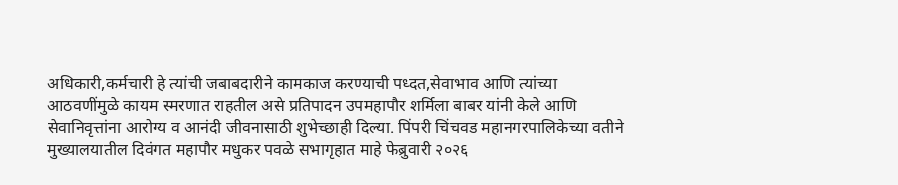अधिकारी,कर्मचारी हे त्यांची जबाबदारीने कामकाज करण्याची पध्दत,सेवाभाव आणि त्यांच्या आठवणींमुळे कायम स्मरणात राहतील असे प्रतिपादन उपमहापौर शर्मिला बाबर यांनी केले आणि सेवानिवृत्तांना आरोग्य व आनंदी जीवनासाठी शुभेच्छाही दिल्या. पिंपरी चिंचवड महानगरपालिकेच्या वतीने मुख्यालयातील दिवंगत महापौर मधुकर पवळे सभागृहात माहे फेब्रुवारी २०२६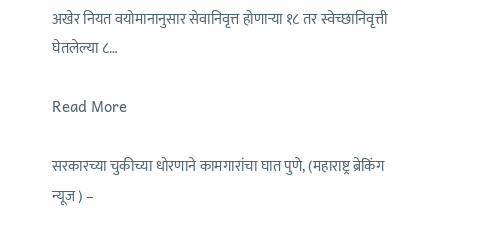अखेर नियत वयोमानानुसार सेवानिवृत्त होणाऱ्या १८ तर स्वेच्छानिवृत्ती घेतलेल्या ८…

Read More

सरकारच्या चुकीच्या धोरणाने कामगारांचा घात पुणे, (महाराष्ट्र ब्रेकिंग न्यूज ) –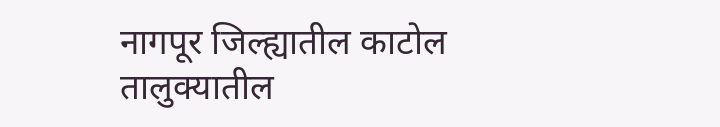नागपूर जिल्ह्यातील काटोल तालुक्यातील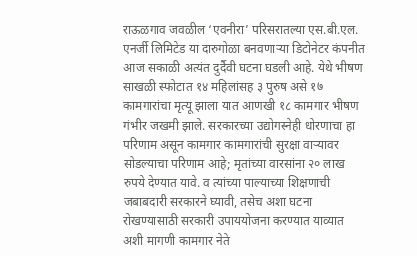राऊळगाव जवळील ‘एवनीरा’ परिसरातल्या एस.बी.एल. एनर्जी लिमिटेड या दारुगोळा बनवणाऱ्या डिटोनेटर कंपनीत आज सकाळी अत्यंत दुर्दैवी घटना घडली आहे. येथे भीषण साखळी स्फोटात १४ महिलांसह ३ पुरुष असे १७ कामगारांचा मृत्यू झाला यात आणखी १८ कामगार भीषण गंभीर जखमी झाले. सरकारच्या उद्योगस्नेही धोरणाचा हा परिणाम असून कामगार कामगारांची सुरक्षा वाऱ्यावर सोडल्याचा परिणाम आहे; मृतांच्या वारसांना २० लाख रुपये देण्यात यावे. व त्यांच्या पाल्याच्या शिक्षणाची जबाबदारी सरकारने घ्यावी, तसेच अशा घटना रोखण्यासाठी सरकारी उपाययोजना करण्यात याव्यात अशी मागणी कामगार नेते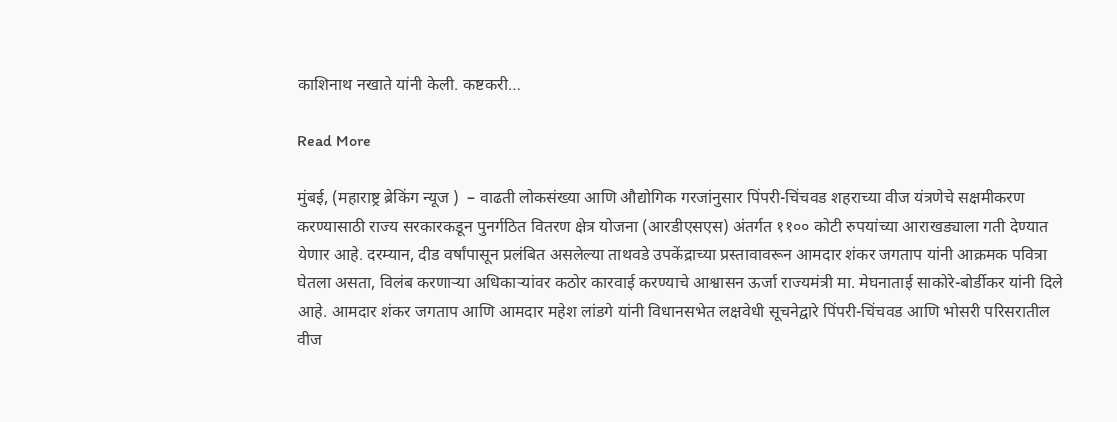काशिनाथ नखाते यांनी केली. कष्टकरी…

Read More

मुंबई, (महाराष्ट्र ब्रेकिंग न्यूज )  – वाढती लोकसंख्या आणि औद्योगिक गरजांनुसार पिंपरी-चिंचवड शहराच्या वीज यंत्रणेचे सक्षमीकरण करण्यासाठी राज्य सरकारकडून पुनर्गठित वितरण क्षेत्र योजना (आरडीएसएस) अंतर्गत ११०० कोटी रुपयांच्या आराखड्याला गती देण्यात येणार आहे. दरम्यान, दीड वर्षांपासून प्रलंबित असलेल्या ताथवडे उपकेंद्राच्या प्रस्तावावरून आमदार शंकर जगताप यांनी आक्रमक पवित्रा घेतला असता, विलंब करणाऱ्या अधिकाऱ्यांवर कठोर कारवाई करण्याचे आश्वासन ऊर्जा राज्यमंत्री मा. मेघनाताई साकोरे-बोर्डीकर यांनी दिले आहे. आमदार शंकर जगताप आणि आमदार महेश लांडगे यांनी विधानसभेत लक्षवेधी सूचनेद्वारे पिंपरी-चिंचवड आणि भोसरी परिसरातील वीज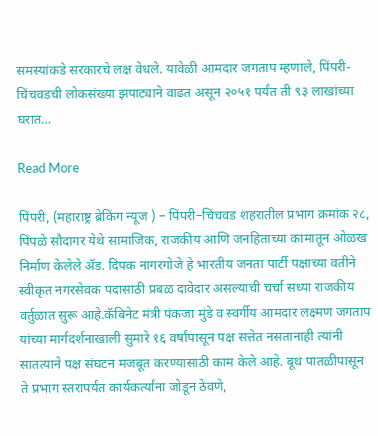समस्यांकडे सरकारचे लक्ष वेधले. यावेळी आमदार जगताप म्हणाले, पिंपरी-चिंचवडची लोकसंख्या झपाट्याने वाढत असून २०५१ पर्यंत ती ९३ लाखांच्या घरात…

Read More

पिंपरी, (महाराष्ट्र ब्रेकिंग न्यूज ) – पिंपरी–चिंचवड शहरातील प्रभाग क्रमांक २८, पिंपळे सौदागर येथे सामाजिक, राजकीय आणि जनहिताच्या कामातून ओळख निर्माण केलेले ॲड. दिपक नागरगोजे हे भारतीय जनता पार्टी पक्षाच्या वतीने स्वीकृत नगरसेवक पदासाठी प्रबळ दावेदार असल्याची चर्चा सध्या राजकीय वर्तुळात सुरू आहे.कॅबिनेट मंत्री पंकजा मुंडे व स्वर्गीय आमदार लक्ष्मण जगताप यांच्या मार्गदर्शनाखाली सुमारे १६ वर्षांपासून पक्ष सत्तेत नसतानाही त्यांनी सातत्याने पक्ष संघटन मजबूत करण्यासाठी काम केले आहे. बूथ पातळीपासून ते प्रभाग स्तरापर्यंत कार्यकर्त्यांना जोडून ठेवणे,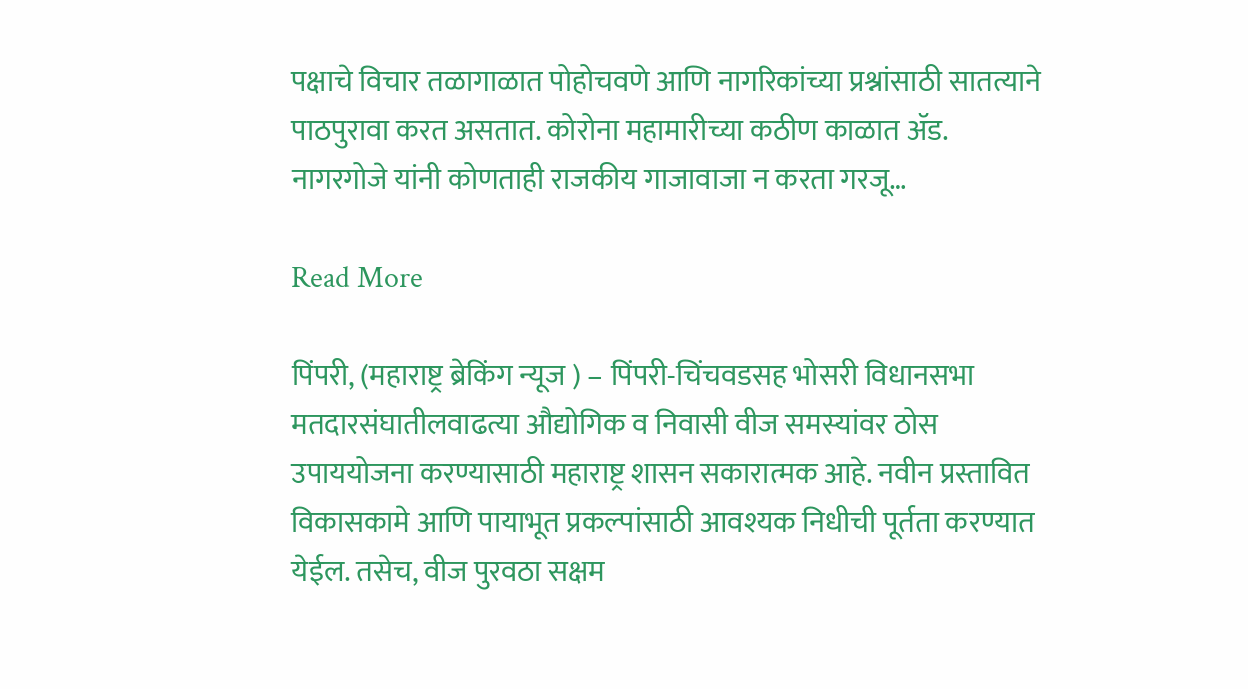पक्षाचे विचार तळागाळात पोहोचवणे आणि नागरिकांच्या प्रश्नांसाठी सातत्याने पाठपुरावा करत असतात. कोरोना महामारीच्या कठीण काळात ॲड. नागरगोजे यांनी कोणताही राजकीय गाजावाजा न करता गरजू…

Read More

पिंपरी, (महाराष्ट्र ब्रेकिंग न्यूज ) – पिंपरी-चिंचवडसह भोसरी विधानसभा मतदारसंघातीलवाढत्या औद्योगिक व निवासी वीज समस्यांवर ठोस उपाययोजना करण्यासाठी महाराष्ट्र शासन सकारात्मक आहे. नवीन प्रस्तावित विकासकामे आणि पायाभूत प्रकल्पांसाठी आवश्यक निधीची पूर्तता करण्यात येईल. तसेच, वीज पुरवठा सक्षम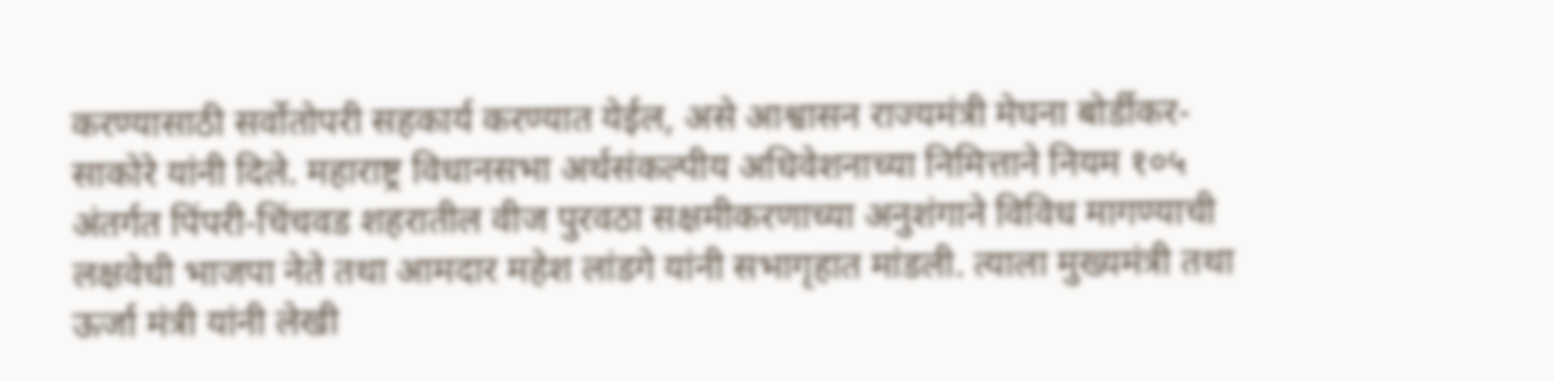करण्यासाठी सर्वोतोपरी सहकार्य करण्यात येईल, असे आश्वासन राज्यमंत्री मेघना बोर्डीकर-साकोरे यांनी दिले. महाराष्ट्र विधानसभा अर्थसंकल्पीय अधिवेशनाच्या निमित्ताने नियम १०५ अंतर्गत पिंपरी-चिंचवड शहरातील वीज पुरवठा सक्षमीकरणाच्या अनुशंगाने विविध मागण्याची लक्षवेधी भाजपा नेते तथा आमदार महेश लांडगे यांनी सभागृहात मांडली. त्याला मुख्यमंत्री तथा ऊर्जा मंत्री यांनी लेखी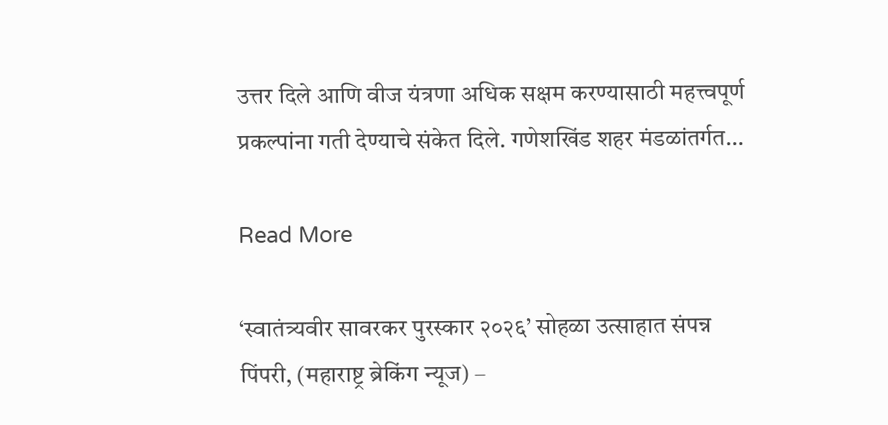उत्तर दिले आणि वीज यंत्रणा अधिक सक्षम करण्यासाठी महत्त्वपूर्ण प्रकल्पांना गती देण्याचे संकेत दिले. गणेशखिंड शहर मंडळांतर्गत…

Read More

‘स्वातंत्र्यवीर सावरकर पुरस्कार २०२६’ सोहळा उत्साहात संपन्न पिंपरी, (महाराष्ट्र ब्रेकिंग न्यूज) –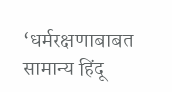‘धर्मरक्षणाबाबत सामान्य हिंदू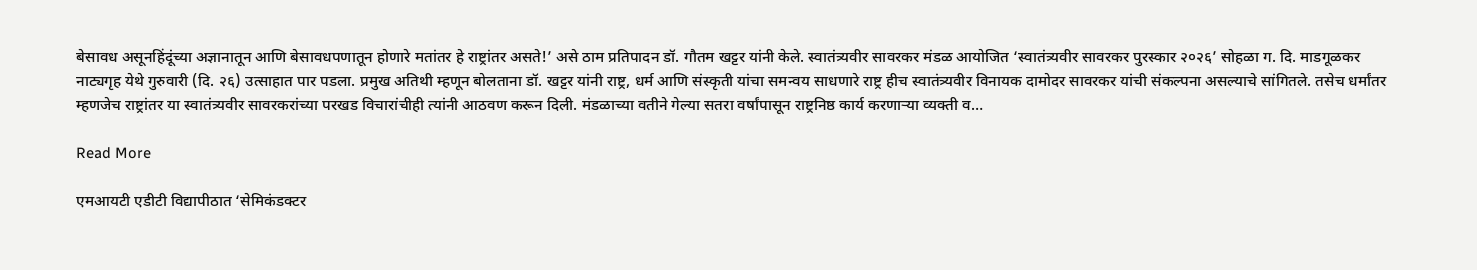बेसावध असूनहिंदूंच्या अज्ञानातून आणि बेसावधपणातून होणारे मतांतर हे राष्ट्रांतर असते!’ असे ठाम प्रतिपादन डॉ. गौतम खट्टर यांनी केले. स्वातंत्र्यवीर सावरकर मंडळ आयोजित ‘स्वातंत्र्यवीर सावरकर पुरस्कार २०२६’ सोहळा ग. दि. माडगूळकर नाट्यगृह येथे गुरुवारी (दि. २६) उत्साहात पार पडला. प्रमुख अतिथी म्हणून बोलताना डॉ. खट्टर यांनी राष्ट्र, धर्म आणि संस्कृती यांचा समन्वय साधणारे राष्ट्र हीच स्वातंत्र्यवीर विनायक दामोदर सावरकर यांची संकल्पना असल्याचे सांगितले. तसेच धर्मांतर म्हणजेच राष्ट्रांतर या स्वातंत्र्यवीर सावरकरांच्या परखड विचारांचीही त्यांनी आठवण करून दिली. मंडळाच्या वतीने गेल्या सतरा वर्षांपासून राष्ट्रनिष्ठ कार्य करणाऱ्या व्यक्ती व…

Read More

एमआयटी एडीटी विद्यापीठात ‘सेमिकंडक्टर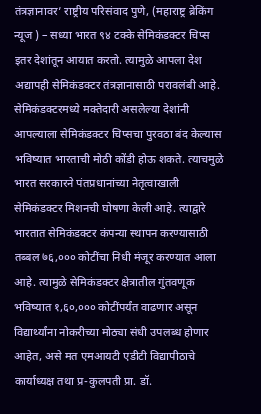तंत्रज्ञानावर’ राष्ट्रीय परिसंवाद पुणे, (महाराष्ट्र ब्रेकिंग न्यूज ) – सध्या भारत ९४ टक्के सेमिकंडक्टर चिप्स इतर देशांतून आयात करतो. त्यामुळे आपला देश अद्यापही सेमिकंडक्टर तंत्रज्ञानासाठी परावलंबी आहे. सेमिकंडक्टरमध्ये मक्तेदारी असलेल्या देशांनी आपल्याला सेमिकंडक्टर चिप्सचा पुरवठा बंद केल्यास भविष्यात भारताची मोठी कोंडी होऊ शकते. त्याचमुळे भारत सरकारने पंतप्रधानांच्या नेतृत्वाखाली सेमिकंडक्टर मिशनची घोषणा केली आहे. त्याद्वारे भारतात सेमिकंडक्टर कंपन्या स्थापन करण्यासाठी तब्बल ७६,००० कोटींचा निधी मंजूर करण्यात आला आहे. त्यामुळे सेमिकंडक्टर क्षेत्रातील गुंतवणूक भविष्यात १,६०,००० कोटींपर्यंत वाढणार असून विद्यार्थ्यांना नोकरीच्या मोठ्या संधी उपलब्ध होणार आहेत, असे मत एमआयटी एडीटी विद्यापीठाचे कार्याध्यक्ष तथा प्र-कुलपती प्रा. डॉ.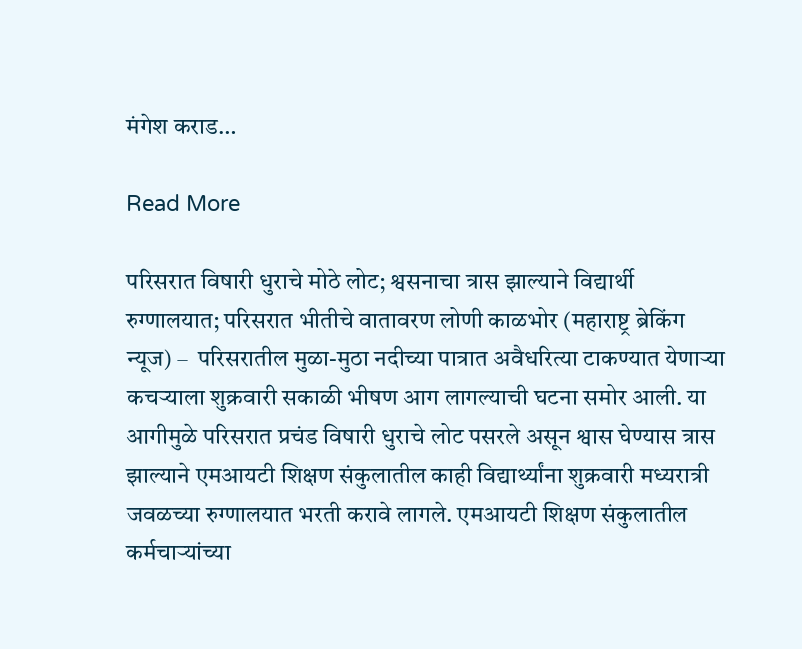मंगेश कराड…

Read More

परिसरात विषारी धुराचे मोठे लोट; श्वसनाचा त्रास झाल्याने विद्यार्थी रुग्णालयात; परिसरात भीतीचे वातावरण लोणी काळभोर (महाराष्ट्र ब्रेकिंग न्यूज) –  परिसरातील मुळा-मुठा नदीच्या पात्रात अवैधरित्या टाकण्यात येणाऱ्या कचऱ्याला शुक्रवारी सकाळी भीषण आग लागल्याची घटना समोर आली. या आगीमुळे परिसरात प्रचंड विषारी धुराचे लोट पसरले असून श्वास घेण्यास त्रास झाल्याने एमआयटी शिक्षण संकुलातील काही विद्यार्थ्यांना शुक्रवारी मध्यरात्री जवळच्या रुग्णालयात भरती करावे लागले. एमआयटी शिक्षण संकुलातील कर्मचाऱ्यांच्या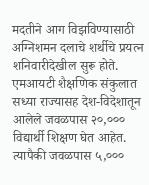मदतीने आग विझविण्यासाठी अग्निशमन दलाचे शर्थीचे प्रयत्न शनिवारीदेखील सुरू होते. एमआयटी शैक्षणिक संकुलात सध्या राज्यासह देश-विदेशातून आलेले जवळपास २०,००० विद्यार्थी शिक्षण घेत आहेत. त्यापैकी जवळपास ५,०००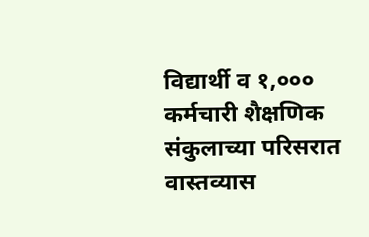विद्यार्थी व १,००० कर्मचारी शैक्षणिक संकुलाच्या परिसरात वास्तव्यास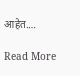आहेत.…

Read More